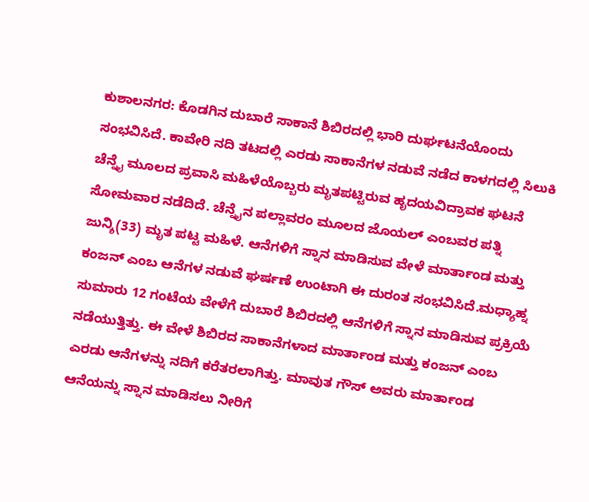ಕುಶಾಲನಗರ: ಕೊಡಗಿನ ದುಬಾರೆ ಸಾಕಾನೆ ಶಿಬಿರದಲ್ಲಿ ಭಾರಿ ದುರ್ಘಟನೆಯೊಂದು ಸಂಭವಿಸಿದೆ. ಕಾವೇರಿ ನದಿ ತಟದಲ್ಲಿ ಎರಡು ಸಾಕಾನೆಗಳ ನಡುವೆ ನಡೆದ ಕಾಳಗದಲ್ಲಿ ಸಿಲುಕಿ ಚೆನ್ನೈ ಮೂಲದ ಪ್ರವಾಸಿ ಮಹಿಳೆಯೊಬ್ಬರು ಮೃತಪಟ್ಟಿರುವ ಹೃದಯವಿದ್ರಾವಕ ಘಟನೆ ಸೋಮವಾರ ನಡೆದಿದೆ. ಚೆನ್ನೈನ ಪಲ್ಲಾವರಂ ಮೂಲದ ಜೊಯಲ್ ಎಂಬವರ ಪತ್ನಿ ಜುನ್ಶಿ(33) ಮೃತ ಪಟ್ಟ ಮಹಿಳೆ. ಆನೆಗಳಿಗೆ ಸ್ನಾನ ಮಾಡಿಸುವ ವೇಳೆ ಮಾರ್ತಾಂಡ ಮತ್ತು ಕಂಜನ್ ಎಂಬ ಆನೆಗಳ ನಡುವೆ ಘರ್ಷಣೆ ಉಂಟಾಗಿ ಈ ದುರಂತ ಸಂಭವಿಸಿದೆ.ಮಧ್ಯಾಹ್ನ ಸುಮಾರು 12 ಗಂಟೆಯ ವೇಳೆಗೆ ದುಬಾರೆ ಶಿಬಿರದಲ್ಲಿ ಆನೆಗಳಿಗೆ ಸ್ನಾನ ಮಾಡಿಸುವ ಪ್ರಕ್ರಿಯೆ ನಡೆಯುತ್ತಿತ್ತು. ಈ ವೇಳೆ ಶಿಬಿರದ ಸಾಕಾನೆಗಳಾದ ಮಾರ್ತಾಂಡ ಮತ್ತು ಕಂಜನ್ ಎಂಬ ಎರಡು ಆನೆಗಳನ್ನು ನದಿಗೆ ಕರೆತರಲಾಗಿತ್ತು. ಮಾವುತ ಗೌಸ್ ಅವರು ಮಾರ್ತಾಂಡ ಆನೆಯನ್ನು ಸ್ನಾನ ಮಾಡಿಸಲು ನೀರಿಗೆ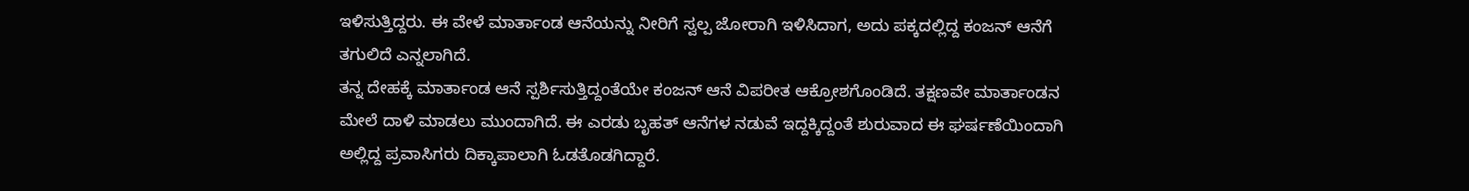ಇಳಿಸುತ್ತಿದ್ದರು. ಈ ವೇಳೆ ಮಾರ್ತಾಂಡ ಆನೆಯನ್ನು ನೀರಿಗೆ ಸ್ವಲ್ಪ ಜೋರಾಗಿ ಇಳಿಸಿದಾಗ, ಅದು ಪಕ್ಕದಲ್ಲಿದ್ದ ಕಂಜನ್ ಆನೆಗೆ ತಗುಲಿದೆ ಎನ್ನಲಾಗಿದೆ.
ತನ್ನ ದೇಹಕ್ಕೆ ಮಾರ್ತಾಂಡ ಆನೆ ಸ್ಪರ್ಶಿಸುತ್ತಿದ್ದಂತೆಯೇ ಕಂಜನ್ ಆನೆ ವಿಪರೀತ ಆಕ್ರೋಶಗೊಂಡಿದೆ. ತಕ್ಷಣವೇ ಮಾರ್ತಾಂಡನ ಮೇಲೆ ದಾಳಿ ಮಾಡಲು ಮುಂದಾಗಿದೆ. ಈ ಎರಡು ಬೃಹತ್ ಆನೆಗಳ ನಡುವೆ ಇದ್ದಕ್ಕಿದ್ದಂತೆ ಶುರುವಾದ ಈ ಘರ್ಷಣೆಯಿಂದಾಗಿ ಅಲ್ಲಿದ್ದ ಪ್ರವಾಸಿಗರು ದಿಕ್ಕಾಪಾಲಾಗಿ ಓಡತೊಡಗಿದ್ದಾರೆ.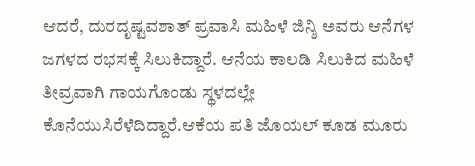ಆದರೆ, ದುರದೃಷ್ಟವಶಾತ್ ಪ್ರವಾಸಿ ಮಹಿಳೆ ಜಿನ್ಶಿ ಅವರು ಆನೆಗಳ ಜಗಳದ ರಭಸಕ್ಕೆ ಸಿಲುಕಿದ್ದಾರೆ. ಆನೆಯ ಕಾಲಡಿ ಸಿಲುಕಿದ ಮಹಿಳೆ ತೀವ್ರವಾಗಿ ಗಾಯಗೊಂಡು ಸ್ಥಳದಲ್ಲೇ ಕೊನೆಯುಸಿರೆಳೆದಿದ್ದಾರೆ.ಆಕೆಯ ಪತಿ ಜೊಯಲ್ ಕೂಡ ಮೂರು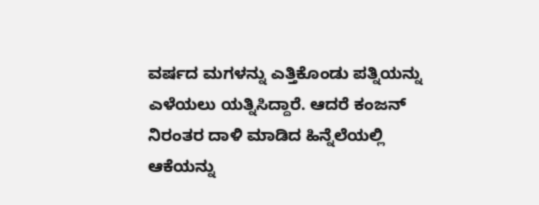ವರ್ಷದ ಮಗಳನ್ನು ಎತ್ತಿಕೊಂಡು ಪತ್ನಿಯನ್ನು ಎಳೆಯಲು ಯತ್ನಿಸಿದ್ದಾರೆ. ಆದರೆ ಕಂಜನ್ ನಿರಂತರ ದಾಳಿ ಮಾಡಿದ ಹಿನ್ನೆಲೆಯಲ್ಲಿ ಆಕೆಯನ್ನು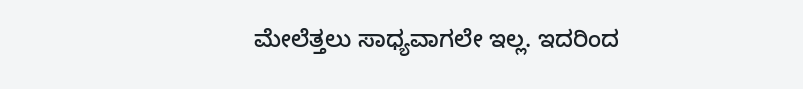ಮೇಲೆತ್ತಲು ಸಾಧ್ಯವಾಗಲೇ ಇಲ್ಲ. ಇದರಿಂದ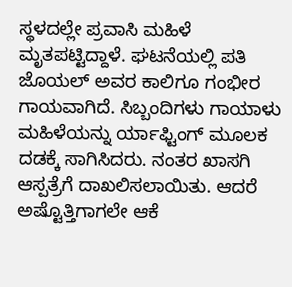ಸ್ಥಳದಲ್ಲೇ ಪ್ರವಾಸಿ ಮಹಿಳೆ ಮೃತಪಟ್ಟಿದ್ದಾಳೆ. ಘಟನೆಯಲ್ಲಿ ಪತಿ ಜೊಯಲ್ ಅವರ ಕಾಲಿಗೂ ಗಂಭೀರ ಗಾಯವಾಗಿದೆ. ಸಿಬ್ಬಂದಿಗಳು ಗಾಯಾಳು ಮಹಿಳೆಯನ್ನು ರ್ಯಾಫ್ಟಿಂಗ್ ಮೂಲಕ ದಡಕ್ಕೆ ಸಾಗಿಸಿದರು. ನಂತರ ಖಾಸಗಿ ಆಸ್ಪತ್ರೆಗೆ ದಾಖಲಿಸಲಾಯಿತು. ಆದರೆ ಅಷ್ಟೊತ್ತಿಗಾಗಲೇ ಆಕೆ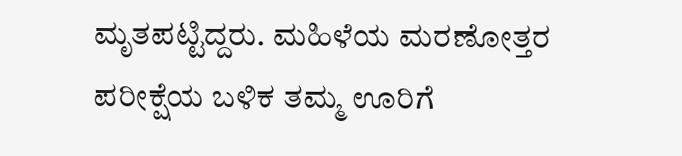ಮೃತಪಟ್ಟಿದ್ದರು. ಮಹಿಳೆಯ ಮರಣೋತ್ತರ ಪರೀಕ್ಷೆಯ ಬಳಿಕ ತಮ್ಮ ಊರಿಗೆ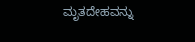ಮೃತದೇಹವನ್ನು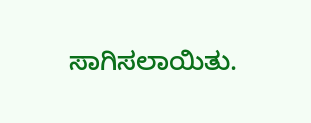ಸಾಗಿಸಲಾಯಿತು.